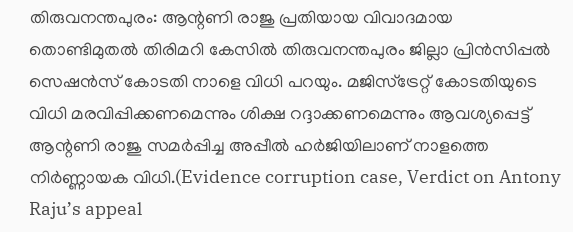തിരുവനന്തപുരം: ആന്റണി രാജു പ്രതിയായ വിവാദമായ തൊണ്ടിമുതൽ തിരിമറി കേസിൽ തിരുവനന്തപുരം ജില്ലാ പ്രിൻസിപ്പൽ സെഷൻസ് കോടതി നാളെ വിധി പറയും. മജിസ്ട്രേറ്റ് കോടതിയുടെ വിധി മരവിപ്പിക്കണമെന്നും ശിക്ഷ റദ്ദാക്കണമെന്നും ആവശ്യപ്പെട്ട് ആന്റണി രാജു സമർപ്പിച്ച അപ്പീൽ ഹർജിയിലാണ് നാളത്തെ നിർണ്ണായക വിധി.(Evidence corruption case, Verdict on Antony Raju’s appeal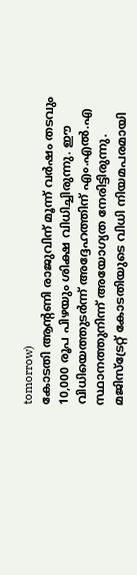tomorrow)
കോടതി ആന്റണി രാജുവിന് മൂന്ന് വർഷം തടവും 10,000 രൂപ പിഴയും ശിക്ഷ വിധിച്ചിരുന്നു. ഈ വിധിയെത്തുടർന്ന് അദ്ദേഹത്തിന് എം.എൽ.എ സ്ഥാനത്തുനിന്ന് അയോഗ്യത നേരിട്ടിരുന്നു. മജിസ്ട്രേറ്റ് കോടതിയുടെ വിധി നിയമപരമായി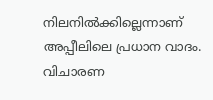നിലനിൽക്കില്ലെന്നാണ് അപ്പീലിലെ പ്രധാന വാദം.
വിചാരണ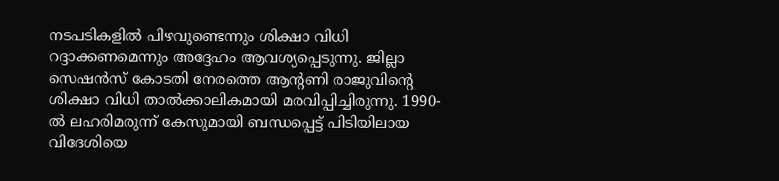നടപടികളിൽ പിഴവുണ്ടെന്നും ശിക്ഷാ വിധി റദ്ദാക്കണമെന്നും അദ്ദേഹം ആവശ്യപ്പെടുന്നു. ജില്ലാ സെഷൻസ് കോടതി നേരത്തെ ആന്റണി രാജുവിന്റെ ശിക്ഷാ വിധി താൽക്കാലികമായി മരവിപ്പിച്ചിരുന്നു. 1990-ൽ ലഹരിമരുന്ന് കേസുമായി ബന്ധപ്പെട്ട് പിടിയിലായ വിദേശിയെ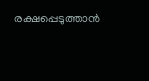രക്ഷപ്പെടുത്താൻ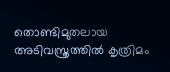തൊണ്ടിമുതലായ അടിവസ്ത്രത്തിൽ കൃത്രിമം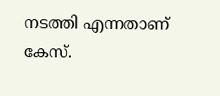നടത്തി എന്നതാണ് കേസ്.